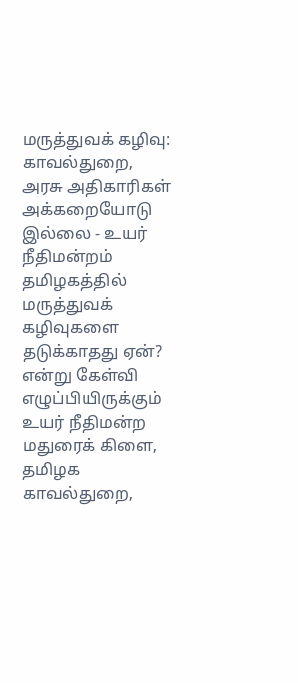மருத்துவக் கழிவு: காவல்துறை, அரசு அதிகாரிகள் அக்கறையோடு இல்லை - உயர் நீதிமன்றம்
தமிழகத்தில் மருத்துவக் கழிவுகளை தடுக்காதது ஏன்? என்று கேள்வி எழுப்பியிருக்கும் உயர் நீதிமன்ற மதுரைக் கிளை, தமிழக காவல்துறை,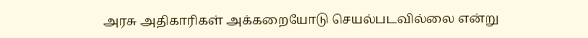அரசு அதிகாரிகள் அக்கறையோடு செயல்படவில்லை என்று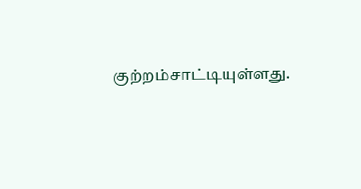குற்றம்சாட்டியுள்ளது.